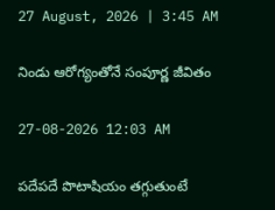27 August, 2026 | 3:45 AM

నిండు ఆరోగ్యంతోనే సంపూర్ణ జీవితం

27-08-2026 12:03 AM

పదేపదే పొటాషియం తగ్గుతుంటే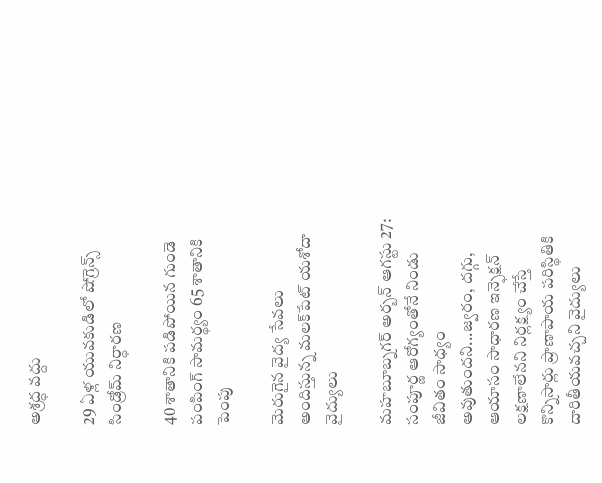అశ్రద్ధ వద్దు

29 ఏళ్ల యువకుడిలో షోగ్రెన్స్ సిండ్రోమ్ నిర్ధారణ

40 శాతానికి పడిపోయిన గుండె పంపింగ్ సామర్థ్యం 65 శాతానికి పెంపు

మెరుగైన వైద్య సేవలు అందిస్తున్న మలక్‌పేట్ యశోదా వైద్యులు

మహబూబ్నగర్ అర్బన్ ఆగస్టు 27: సంపూర్ణ ఆరోగ్యంతోనే నిండు జీవితం సాధ్యం అవుతుందని...జ్వరం, దగ్గు, ఆయాసం సాధారణ ఇన్ఫెక్షన్ లక్షణాలేనని నిర్లక్ష్యం చేస్తే కొన్నిసార్లు ప్రాణాపాయ పరిస్థితికి దారితీయవచ్చని వైద్యులు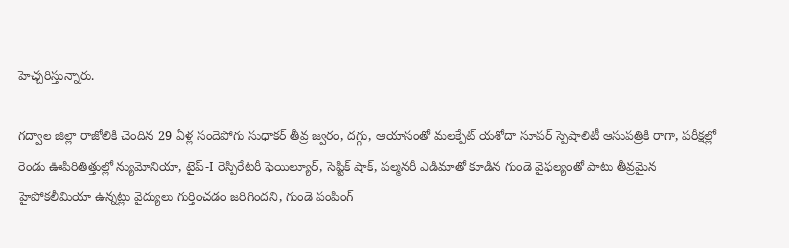హెచ్చరిస్తున్నారు.

గద్వాల జిల్లా రాజోలికి చెందిన 29 ఏళ్ల సందెపోగు సుధాకర్ తీవ్ర జ్వరం, దగ్గు, ఆయాసంతో మలక్పేట్ యశోదా సూపర్ స్పెషాలిటీ ఆసుపత్రికి రాగా, పరీక్షల్లో రెండు ఊపిరితిత్తుల్లో న్యుమోనియా, టైప్-I రెస్పిరేటరీ ఫెయిల్యూర్, సెప్టిక్ షాక్, పల్మనరీ ఎడిమాతో కూడిన గుండె వైఫల్యంతో పాటు తీవ్రమైన హైపోకలీమియా ఉన్నట్లు వైద్యులు గుర్తించడం జరిగిందని, గుండె పంపింగ్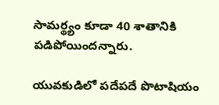సామర్థ్యం కూడా 40 శాతానికి పడిపోయిందన్నారు.

యువకుడిలో పదేపదే పొటాషియం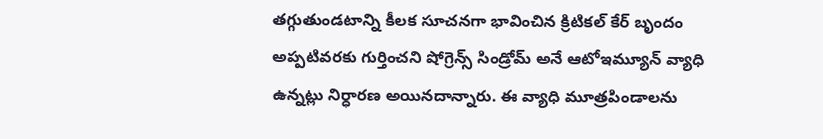తగ్గుతుండటాన్ని కీలక సూచనగా భావించిన క్రిటికల్ కేర్ బృందం అప్పటివరకు గుర్తించని షోగ్రెన్స్ సిండ్రోమ్ అనే ఆటోఇమ్యూన్ వ్యాధి ఉన్నట్లు నిర్ధారణ అయినదాన్నారు. ఈ వ్యాధి మూత్రపిండాలను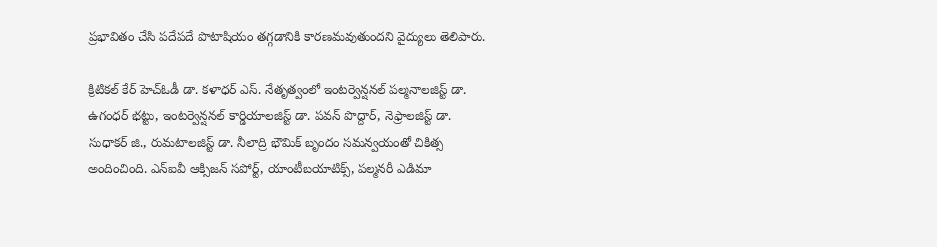ప్రభావితం చేసి పదేపదే పొటాషియం తగ్గడానికి కారణమవుతుందని వైద్యులు తెలిపారు.

క్రిటికల్ కేర్ హెచ్‌ఓడీ డా. కళాధర్ ఎస్. నేతృత్వంలో ఇంటర్వెన్షనల్ పల్మనాలజిస్ట్ డా. ఉగంధర్ భట్టు, ఇంటర్వెన్షనల్ కార్డియాలజిస్ట్ డా. పవన్ పొద్దార్, నెఫ్రాలజిస్ట్ డా. సుధాకర్ జి., రుమటాలజిస్ట్ డా. నీలాద్రి భౌమిక్ బృందం సమన్వయంతో చికిత్స అందించింది. ఎన్‌ఐవీ ఆక్సిజన్ సపోర్ట్, యాంటీబయాటిక్స్, పల్మనరీ ఎడిమా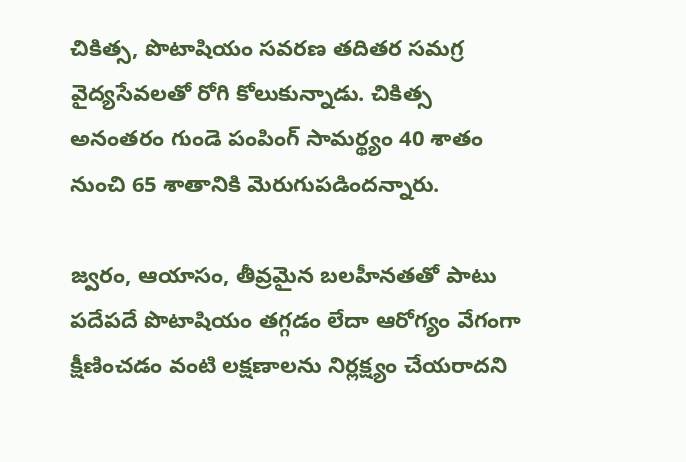చికిత్స, పొటాషియం సవరణ తదితర సమగ్ర వైద్యసేవలతో రోగి కోలుకున్నాడు. చికిత్స అనంతరం గుండె పంపింగ్ సామర్థ్యం 40 శాతం నుంచి 65 శాతానికి మెరుగుపడిందన్నారు.

జ్వరం, ఆయాసం, తీవ్రమైన బలహీనతతో పాటు పదేపదే పొటాషియం తగ్గడం లేదా ఆరోగ్యం వేగంగా క్షీణించడం వంటి లక్షణాలను నిర్లక్ష్యం చేయరాదని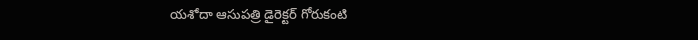యశోదా ఆసుపత్రి డైరెక్టర్ గోరుకంటి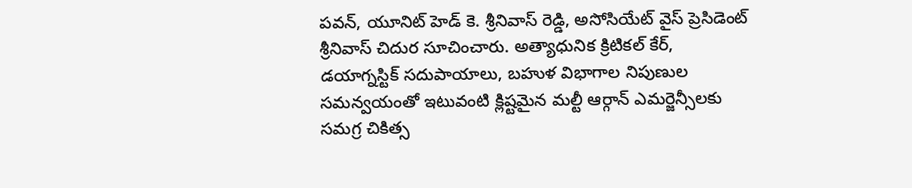పవన్, యూనిట్ హెడ్ కె. శ్రీనివాస్ రెడ్డి, అసోసియేట్ వైస్ ప్రెసిడెంట్ శ్రీనివాస్ చిదుర సూచించారు. అత్యాధునిక క్రిటికల్ కేర్, డయాగ్నస్టిక్ సదుపాయాలు, బహుళ విభాగాల నిపుణుల సమన్వయంతో ఇటువంటి క్లిష్టమైన మల్టీ ఆర్గాన్ ఎమర్జెన్సీలకు సమగ్ర చికిత్స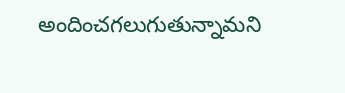అందించగలుగుతున్నామని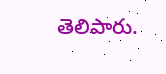తెలిపారు.